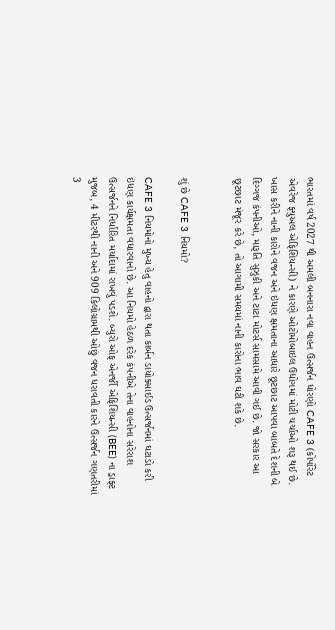ભારતમાં વર્ષ 2027 થી અમલી બનનારા નવા વાહન ઉત્સર્જન ધોરણો CAFE 3 (કોર્પોરેટ એવરેજ ફ્યુઅલ એફિશિયન્સી) ને કારણે ઓટોમોબાઇલ ઉદ્યોગમાં મોટી ચર્ચાઓ શરૂ થઈ છે. ખાસ કરીને નાની કારોને વજન અને ઇંધણ ક્ષમતાના આધારે છૂટછાટ આપવા બાબતે દેશની બે દિગ્ગજ કંપનીઓ, મારૂતિ સુઝુકી અને ટાટા મોટર્સ સામસામે આવી ગઈ છે. જો સરકાર આ છૂટછાટ મંજૂર કરે છે, તો આગામી સમયમાં નાની કારોના ભાવ ઘટી શકે છે.


શું છે CAFE 3 નિયમો?

CAFE 3 નિયમોનો મુખ્ય હેતુ વાહનો દ્વારા થતા કાર્બન ડાયોક્સાઈડ ઉત્સર્જનમાં ઘટાડો કરી ઇંધણ કાર્યક્ષમતા વધારવાનો છે. આ નિયમો હેઠળ દરેક કંપનીએ તેના વાહનોના સરેરાશ ઉત્સર્જનને નિર્ધારિત મર્યાદામાં રાખવું પડશે. બ્યુરો ઓફ એનર્જી એફિશિયન્સી (BEE) ના ડ્રાફ્ટ મુજબ, 4 મીટરથી નાની અને 909 કિલોગ્રામથી ઓછું વજન ધરાવતી કારને ઉત્સર્જન ગણતરીમાં 3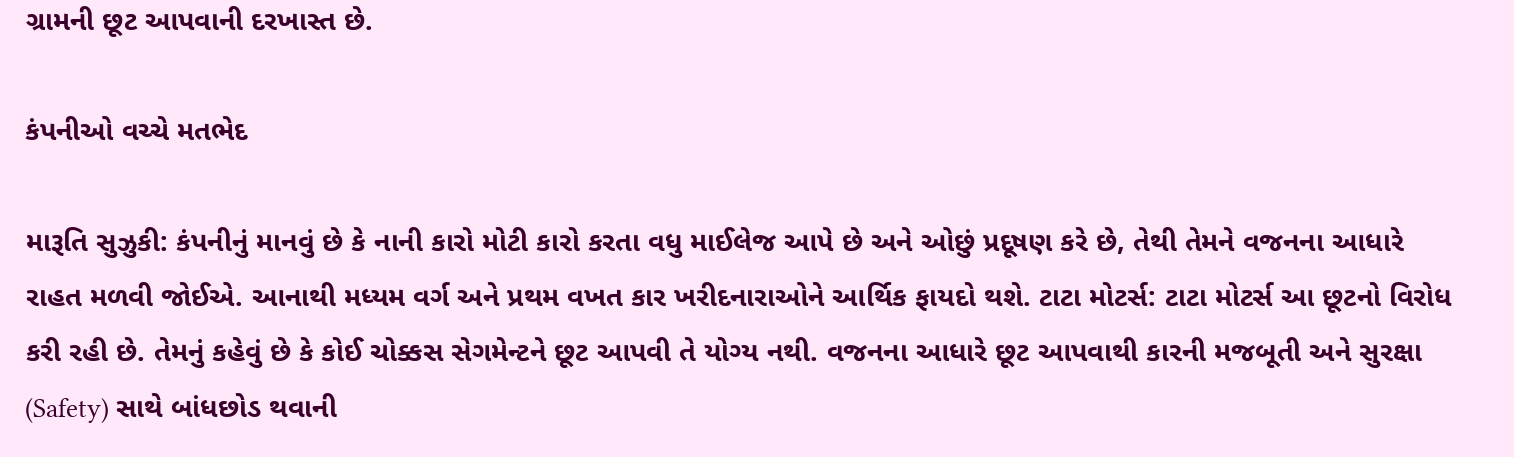ગ્રામની છૂટ આપવાની દરખાસ્ત છે.

કંપનીઓ વચ્ચે મતભેદ

મારૂતિ સુઝુકી: કંપનીનું માનવું છે કે નાની કારો મોટી કારો કરતા વધુ માઈલેજ આપે છે અને ઓછું પ્રદૂષણ કરે છે, તેથી તેમને વજનના આધારે રાહત મળવી જોઈએ. આનાથી મધ્યમ વર્ગ અને પ્રથમ વખત કાર ખરીદનારાઓને આર્થિક ફાયદો થશે. ટાટા મોટર્સ: ટાટા મોટર્સ આ છૂટનો વિરોધ કરી રહી છે. તેમનું કહેવું છે કે કોઈ ચોક્કસ સેગમેન્ટને છૂટ આપવી તે યોગ્ય નથી. વજનના આધારે છૂટ આપવાથી કારની મજબૂતી અને સુરક્ષા (Safety) સાથે બાંધછોડ થવાની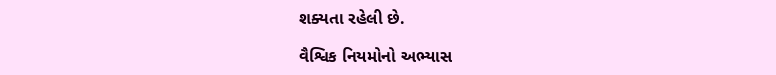શક્યતા રહેલી છે.

વૈશ્વિક નિયમોનો અભ્યાસ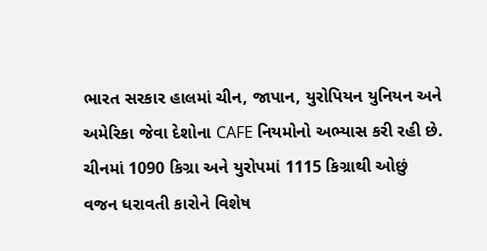ભારત સરકાર હાલમાં ચીન, જાપાન, યુરોપિયન યુનિયન અને અમેરિકા જેવા દેશોના CAFE નિયમોનો અભ્યાસ કરી રહી છે. ચીનમાં 1090 કિગ્રા અને યુરોપમાં 1115 કિગ્રાથી ઓછું વજન ધરાવતી કારોને વિશેષ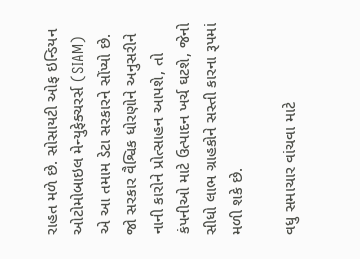રાહત મળે છે. સોસાયટી ઓફ ઇન્ડિયન ઓટોમોબાઇલ મેન્યુફેક્ચરર્સ (SIAM) એ આ તમામ ડેટા સરકારને સોંપ્યો છે. જો સરકાર વૈશ્વિક ધોરણોને અનુસરીને નાની કારોને પ્રોત્સાહન આપશે, તો કંપનીઓ માટે ઉત્પાદન ખર્ચ ઘટશે, જેનો સીધો લાભ ગ્રાહકોને સસ્તી કારના રૂપમાં મળી શકે છે.

વધુ સમાચાર વાંચવા માટે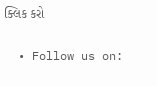ક્લિક કરો

  • Follow us on: